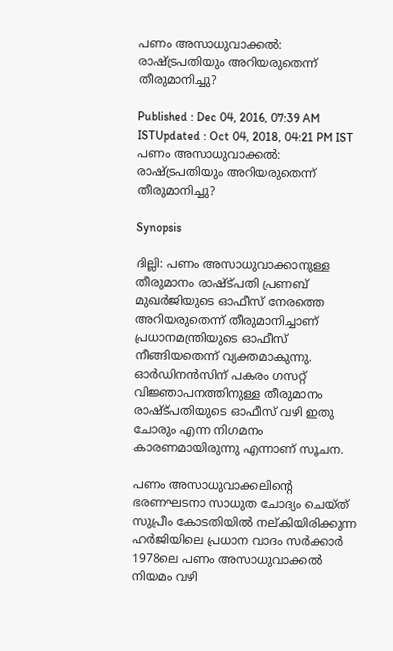പണം അസാധുവാക്കൽ: രാഷ്ട്രപതിയും അറിയരുതെന്ന് തീരുമാനിച്ചു?

Published : Dec 04, 2016, 07:39 AM ISTUpdated : Oct 04, 2018, 04:21 PM IST
പണം അസാധുവാക്കൽ: രാഷ്ട്രപതിയും അറിയരുതെന്ന് തീരുമാനിച്ചു?

Synopsis

ദില്ലി: പണം അസാധുവാക്കാനുള്ള തീരുമാനം രാഷ്ട്പതി പ്രണബ് മുഖർജിയുടെ ഓഫീസ് നേരത്തെ അറിയരുതെന്ന് തീരുമാനിച്ചാണ് പ്രധാനമന്ത്രിയുടെ ഓഫീസ് നീങ്ങിയതെന്ന് വ്യക്തമാകുന്നു. ഓ‍ർഡിനൻസിന് പകരം ഗസറ്റ് വിജ്ഞാപനത്തിനുള്ള തീരുമാനം രാഷ്ട്പതിയുടെ ഓഫീസ് വഴി ഇതു ചോരും എന്ന നിഗമനം കാരണമായിരുന്നു എന്നാണ് സൂചന.

പണം അസാധുവാക്കലിന്റെ ഭരണഘടനാ സാധുത ചോദ്യം ചെയ്ത് സുപ്രീം കോടതിയിൽ നല്കിയിരിക്കുന്ന ഹർജിയിലെ പ്രധാന വാദം സർക്കാർ 1978ലെ പണം അസാധുവാക്കൽ നിയമം വഴി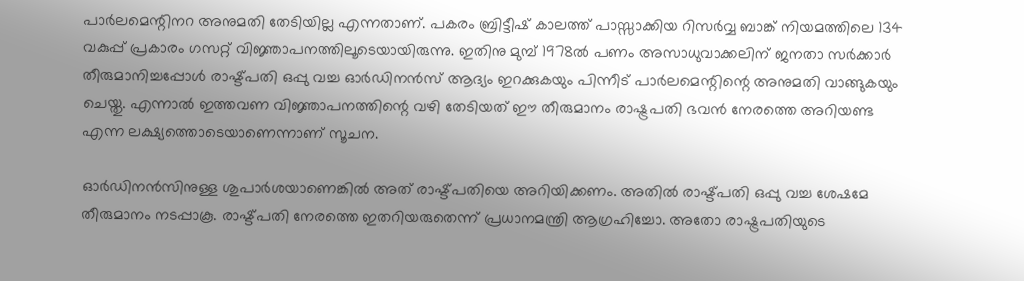പാർലമെന്റിനറ അനുമതി തേടിയില്ല എന്നതാണ്. പകരം ബ്രിട്ടീഷ് കാലത്ത് പാസ്സാക്കിയ റിസർവ്വ ബാങ്ക് നിയമത്തിലെ 134 വകുപ്പ് പ്രകാരം ഗസറ്റ് വിജ്ഞാപനത്തിലൂടെയായിരുന്നു. ഇതിനു മുമ്പ് 1978ൽ പണം അസാധുവാക്കലിന് ജനതാ സർക്കാർ തീരുമാനിച്ചപ്പോൾ രാഷ്ട്പതി ഒപ്പു വച്ച ഓർഡിനൻസ് ആദ്യം ഇറക്കുകയും പിന്നീട് പാർലമെന്റിന്റെ അനുമതി വാങ്ങുകയും ചെയ്തു. എന്നാൽ ഇത്തവണ വിജ്ഞാപനത്തിന്റെ വഴി തേടിയത് ഈ തീരുമാനം രാഷ്ട്രപതി ഭവൻ നേരത്തെ അറിയണ്ട എന്ന ലക്ഷ്യത്തൊടെയാണെന്നാണ് സൂചന.

ഓർഡിനൻസിനുള്ള ശുപാർശയാണെങ്കിൽ അത് രാഷ്ട്പതിയെ അറിയിക്കണം. അതിൽ രാഷ്ട്പതി ഒപ്പു വച്ച ശേഷമേ തീരുമാനം നടപ്പാകൂ. രാഷ്ട്പതി നേരത്തെ ഇതറിയരുതെന്ന് പ്രധാനമന്ത്രി ആഗ്രഹിച്ചോ. അതോ രാഷ്ട്രപതിയുടെ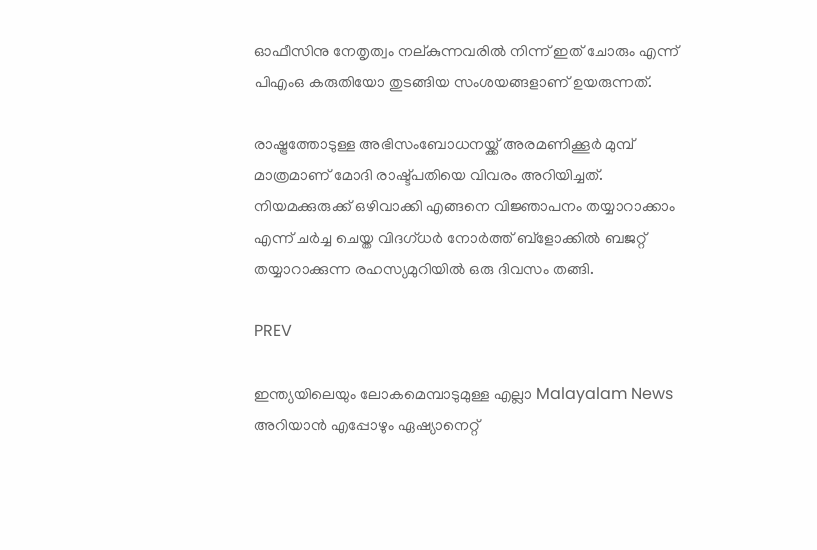ഓഫീസിനു നേതൃത്വം നല്കുന്നവരിൽ നിന്ന് ഇത് ചോരും എന്ന് പിഎംഒ കരുതിയോ തുടങ്ങിയ സംശയങ്ങളാണ് ഉയരുന്നത്.

രാഷ്ട്രത്തോടുള്ള അഭിസംബോധനയ്ക്ക് അരമണിക്കൂർ മുമ്പ് മാത്രമാണ് മോദി രാഷ്ട്പതിയെ വിവരം അറിയിച്ചത്. നിയമക്കുരുക്ക് ഒഴിവാക്കി എങ്ങനെ വിജ്ഞാപനം തയ്യാറാക്കാം എന്ന് ചർച്ച ചെയ്ത വിദഗ്ധർ നോർത്ത് ബ്ളോക്കിൽ ബജറ്റ് തയ്യാറാക്കുന്ന രഹസ്യമുറിയിൽ ഒരു ദിവസം തങ്ങി.

PREV

ഇന്ത്യയിലെയും ലോകമെമ്പാടുമുള്ള എല്ലാ Malayalam News അറിയാൻ എപ്പോഴും ഏഷ്യാനെറ്റ്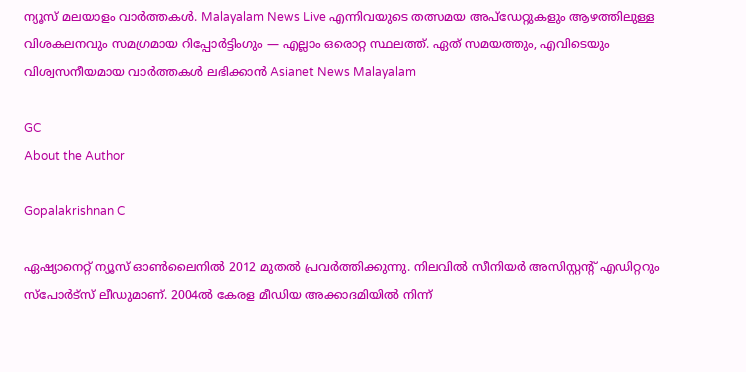ന്യൂസ് മലയാളം വാർത്തകൾ. Malayalam News Live എന്നിവയുടെ തത്സമയ അപ്‌ഡേറ്റുകളും ആഴത്തിലുള്ള വിശകലനവും സമഗ്രമായ റിപ്പോർട്ടിംഗും — എല്ലാം ഒരൊറ്റ സ്ഥലത്ത്. ഏത് സമയത്തും, എവിടെയും വിശ്വസനീയമായ വാർത്തകൾ ലഭിക്കാൻ Asianet News Malayalam

GC
About the Author

Gopalakrishnan C

ഏഷ്യാനെറ്റ് ന്യൂസ് ഓണ്‍ലൈനില്‍ 2012 മുതല്‍ പ്രവര്‍ത്തിക്കുന്നു. നിലവില്‍ സീനിയര്‍ അസിസ്റ്റന്‍റ് എഡിറ്ററും സ്പോർട്സ് ലീഡുമാണ്. 2004ൽ കേരള മീഡിയ അക്കാദമിയില്‍ നിന്ന്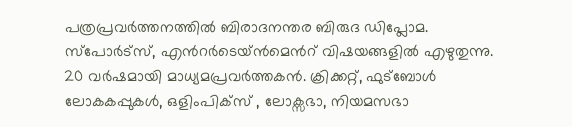പത്രപ്രവര്‍ത്തനത്തില്‍ ബിരാദനന്തര ബിരുദ ഡിപ്ലോമ. സ്പോര്‍ട്സ്, എന്‍റര്‍ടെയ്ൻമെന്‍റ് വിഷയങ്ങളില്‍ എഴുതുന്നു. 20 വര്‍ഷമായി മാധ്യമപ്രവര്‍ത്തകൻ. ക്രിക്കറ്റ്, ഫുട്ബോള്‍ ലോകകപ്പുകൾ, ഒളിംപിക്സ് , ലോക്സഭാ, നിയമസഭാ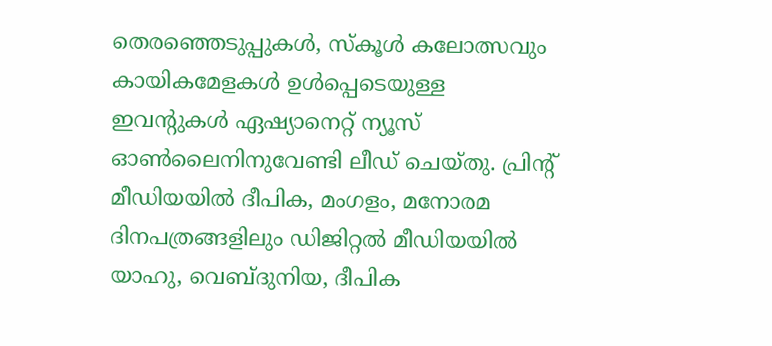തെരഞ്ഞെടുപ്പുകള്‍, സ്കൂള്‍ കലോത്സവും കായികമേളകള്‍ ഉള്‍പ്പെടെയുള്ള ഇവന്‍റുകള്‍ ഏഷ്യാനെറ്റ് ന്യൂസ് ഓണ്‍ലൈനിനുവേണ്ടി ലീഡ് ചെയ്തു. പ്രിന്‍റ് മീഡിയയില്‍ ദീപിക, മംഗളം, മനോരമ ദിനപത്രങ്ങളിലും ഡിജിറ്റൽ മീഡിയയില്‍ യാഹു, വെബ്ദുനിയ, ദീപിക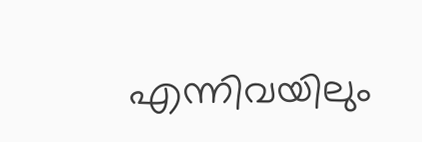എന്നിവയിലും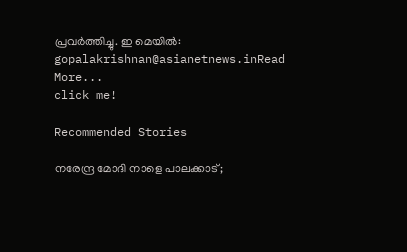പ്രവര്‍ത്തിച്ചു. ഇ മെയില്‍: gopalakrishnan@asianetnews.inRead More...
click me!

Recommended Stories

നരേന്ദ്ര മോദി നാളെ പാലക്കാട്;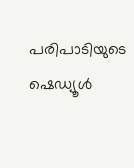പരിപാടിയുടെ ഷെഡ്യൂൾ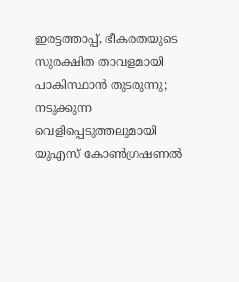ഇരട്ടത്താപ്പ്, ഭീകരതയുടെ സുരക്ഷിത താവളമായി പാകിസ്ഥാൻ തുടരുന്നു; നടുക്കുന്ന വെളിപ്പെടുത്തലുമായി യുഎസ് കോൺഗ്രഷണൽ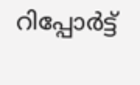റിപ്പോർട്ട്